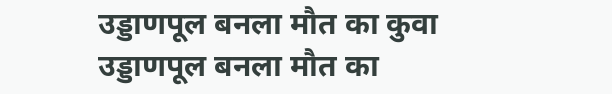उड्डाणपूल बनला मौत का कुवा
उड्डाणपूल बनला मौत का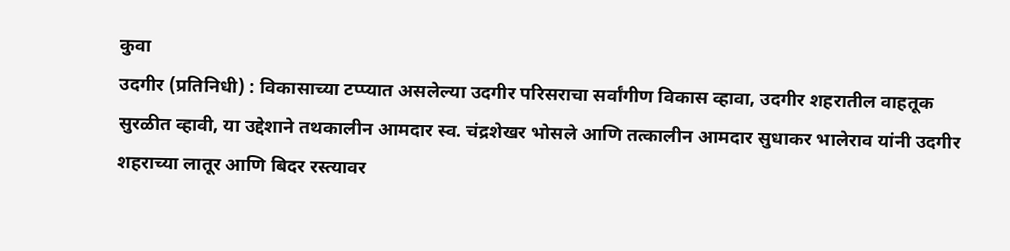कुवा
उदगीर (प्रतिनिधी) : विकासाच्या टप्प्यात असलेल्या उदगीर परिसराचा सर्वांगीण विकास व्हावा, उदगीर शहरातील वाहतूक सुरळीत व्हावी, या उद्देशाने तथकालीन आमदार स्व. चंद्रशेखर भोसले आणि तत्कालीन आमदार सुधाकर भालेराव यांनी उदगीर शहराच्या लातूर आणि बिदर रस्त्यावर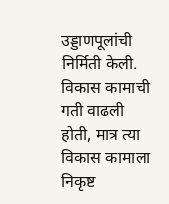उड्डाणपूलांची निर्मिती केली. विकास कामाची गती वाढली होती, मात्र त्या विकास कामाला निकृष्ट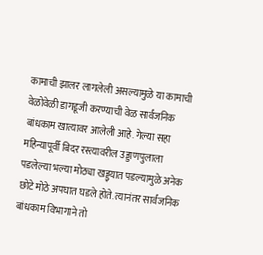कामाची झालर लागलेली असल्यामुळे या कामाची वेळोवेळी डागडूजी करण्याची वेळ सार्वजनिक बांधकाम खात्यावर आलेली आहे. गेल्या सहा महिन्यापूर्वी बिदर रस्त्यावरील उड्डाणपुलाला पडलेल्या भल्या मोठ्या खड्ड्यात पडल्यामुळे अनेक छोटे मोठे अपघात घडले होते. त्यानंतर सार्वजनिक बांधकाम विभागाने तो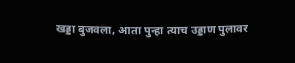खड्डा बुजवला, आता पुन्हा त्याच उड्डाण पुलावर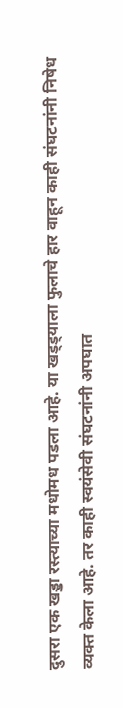दुसरा एक खड्डा रस्त्याच्या मधोमध पडला आहे. या खड्ड्याला फुलाचे हार वाहून काही संघटनांनी निषेध व्यक्त केला आहे. तर काही स्वयंसेवी संघटनांनी अपघात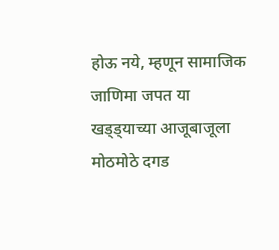होऊ नये, म्हणून सामाजिक जाणिमा जपत या खड्ड्याच्या आजूबाजूला मोठमोठे दगड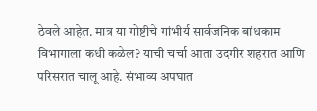ठेवले आहेत. मात्र या गोष्टीचे गांभीर्य सार्वजनिक बांधकाम विभागाला कधी कळेल? याची चर्चा आता उदगीर शहरात आणि परिसरात चालू आहे. संभाव्य अपघात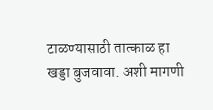टाळण्यासाठी तात्काळ हा खड्डा बुजवावा. अशी मागणी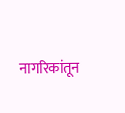नागरिकांतून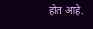होत आहे.